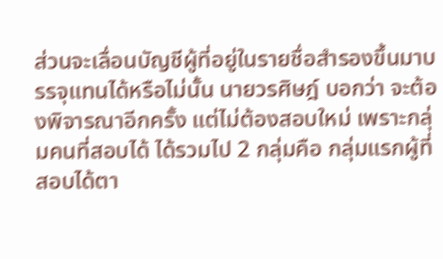ส่วนจะเลื่อนบัญชีผู้ที่อยู่ในรายชื่อสำรองขึ้นมาบรรจุแทนได้หรือไม่นั้น นายวรศิษฎ์ บอกว่า จะต้องพิจารณาอีกครั้ง แต่ไม่ต้องสอบใหม่ เพราะกลุ่มคนที่สอบได้ ได้รวมไป 2 กลุ่มคือ กลุ่มแรกผู้ที่สอบได้ตา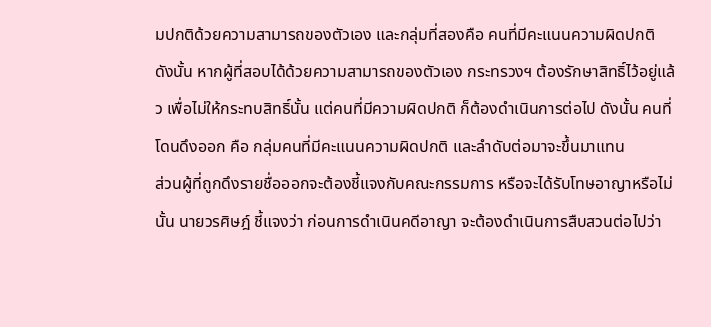มปกติด้วยความสามารถของตัวเอง และกลุ่มที่สองคือ คนที่มีคะแนนความผิดปกติ ดังนั้น หากผู้ที่สอบได้ด้วยความสามารถของตัวเอง กระทรวงฯ ต้องรักษาสิทธิ์ไว้อยู่แล้ว เพื่อไม่ให้กระทบสิทธิ์นั้น แต่คนที่มีความผิดปกติ ก็ต้องดำเนินการต่อไป ดังนั้น คนที่โดนดึงออก คือ กลุ่มคนที่มีคะแนนความผิดปกติ และลำดับต่อมาจะขึ้นมาแทน
ส่วนผู้ที่ถูกดึงรายชื่อออกจะต้องชี้แจงกับคณะกรรมการ หรือจะได้รับโทษอาญาหรือไม่นั้น นายวรศิษฎ์ ชี้แจงว่า ก่อนการดำเนินคดีอาญา จะต้องดำเนินการสืบสวนต่อไปว่า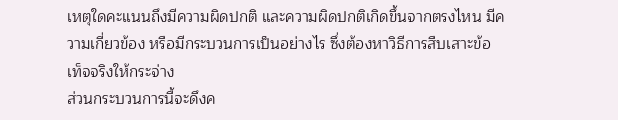เหตุใดคะแนนถึงมีความผิดปกติ และความผิดปกติเกิดขึ้นจากตรงไหน มีความเกี่ยวข้อง หรือมีกระบวนการเป็นอย่างไร ซึ่งต้องหาวิธีการสืบเสาะข้อเท็จจริงให้กระจ่าง
ส่วนกระบวนการนี้จะดึงค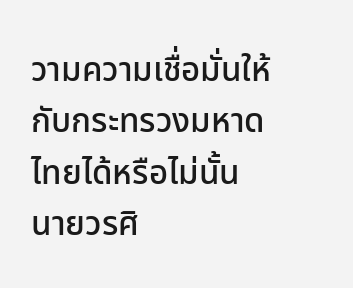วามความเชื่อมั่นให้กับกระทรวงมหาดไทยได้หรือไม่นั้น นายวรศิ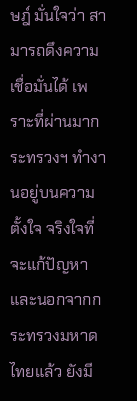ษฎ์ มั่นใจว่า สามารถดึงความเชื่อมั่นได้ เพราะที่ผ่านมากระทรวงฯ ทำงานอยู่บนความตั้งใจ จริงใจที่จะแก้ปัญหา และนอกจากกระทรวงมหาดไทยแล้ว ยังมี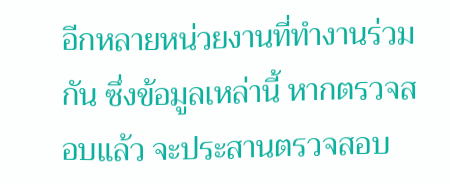อีกหลายหน่วยงานที่ทำงานร่วมกัน ซึ่งข้อมูลเหล่านี้ หากตรวจสอบแล้ว จะประสานตรวจสอบ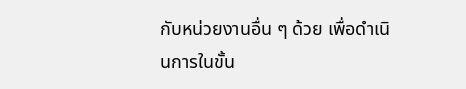กับหน่วยงานอื่น ๆ ด้วย เพื่อดำเนินการในขั้น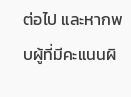ต่อไป และหากพบผู้ที่มีคะแนนผิ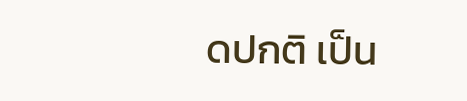ดปกติ เป็น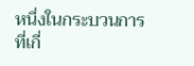หนึ่งในกระบวนการที่เกี่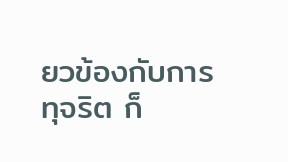ยวข้องกับการทุจริต ก็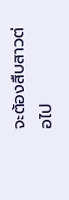จะต้องสืบสาวต่อไป